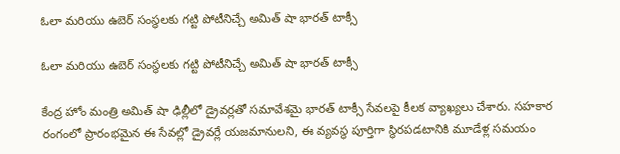ఓలా మరియు ఉబెర్ సంస్థలకు గట్టి పోటీనిచ్చే అమిత్ షా భారత్ టాక్సీ

ఓలా మరియు ఉబెర్ సంస్థలకు గట్టి పోటీనిచ్చే అమిత్ షా భారత్ టాక్సీ

కేంద్ర హోం మంత్రి అమిత్ షా ఢిల్లీలో డ్రైవర్లతో సమావేశమై భారత్ టాక్సీ సేవలపై కీలక వ్యాఖ్యలు చేశారు. సహకార రంగంలో ప్రారంభమైన ఈ సేవల్లో డ్రైవర్లే యజమానులని, ఈ వ్యవస్థ పూర్తిగా స్థిరపడటానికి మూడేళ్ల సమయం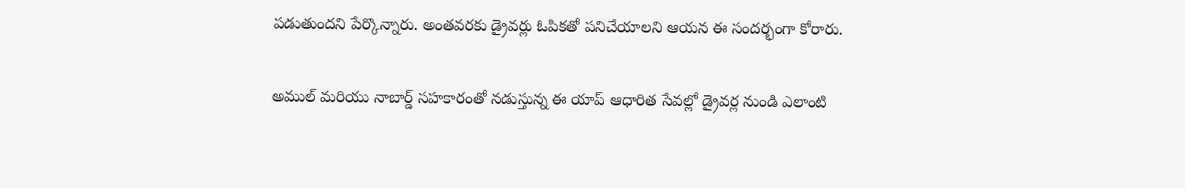పడుతుందని పేర్కొన్నారు. అంతవరకు డ్రైవర్లు ఓపికతో పనిచేయాలని ఆయన ఈ సందర్భంగా కోరారు.

అముల్ మరియు నాబార్డ్ సహకారంతో నడుస్తున్న ఈ యాప్ ఆధారిత సేవల్లో డ్రైవర్ల నుండి ఎలాంటి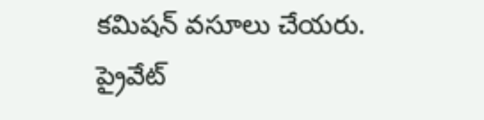కమిషన్ వసూలు చేయరు. ప్రైవేట్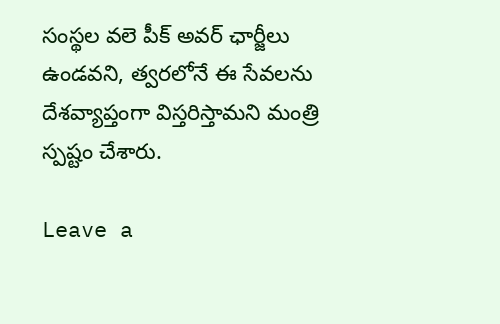సంస్థల వలె పీక్ అవర్ ఛార్జీలు ఉండవని, త్వరలోనే ఈ సేవలను దేశవ్యాప్తంగా విస్తరిస్తామని మంత్రి స్పష్టం చేశారు.

Leave a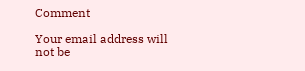Comment

Your email address will not be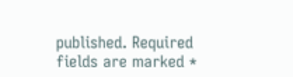published. Required fields are marked *